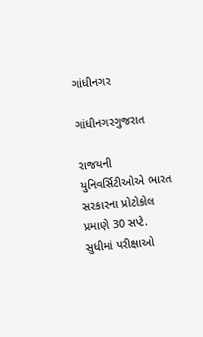ગાંધીનગર

ગાંધીનગરગુજરાત

રાજયની યુનિવર્સિટીઓએ ભારત સરકારના પ્રોટોકોલ પ્રમાણે 30 સપ્ટે. સુધીમાં પરીક્ષાઓ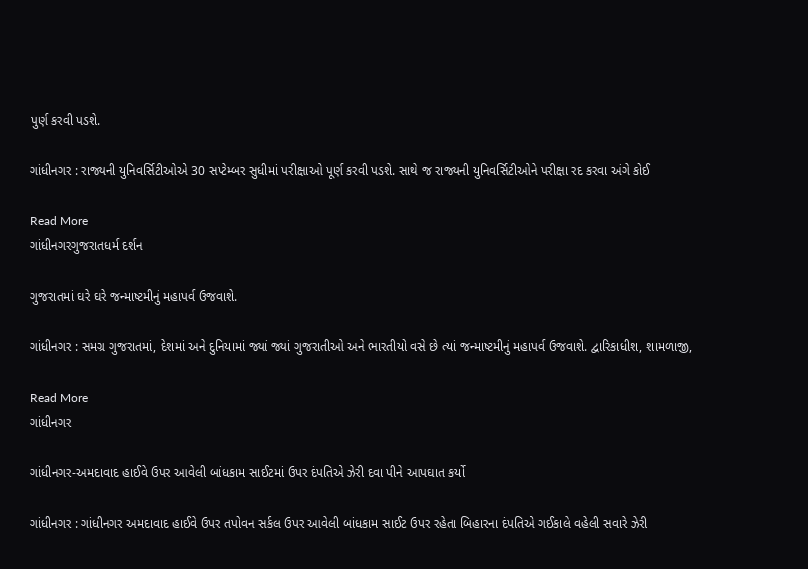પુર્ણ કરવી પડશે.

ગાંધીનગર : રાજ્યની યુનિવર્સિટીઓએ 30 સપ્ટેમ્બર સુધીમાં પરીક્ષાઓ પૂર્ણ કરવી પડશે. સાથે જ રાજ્યની યુનિવર્સિટીઓને પરીક્ષા રદ કરવા અંગે કોઈ

Read More
ગાંધીનગરગુજરાતધર્મ દર્શન

ગુજરાતમાં ઘરે ઘરે જન્માષ્ટમીનું મહાપર્વ ઉજવાશે.

ગાંધીનગર : સમગ્ર ગુજરાતમાં, દેશમાં અને દુનિયામાં જ્યાં જ્યાં ગુજરાતીઓ અને ભારતીયો વસે છે ત્યાં જન્માષ્ટમીનું મહાપર્વ ઉજવાશે. દ્વારિકાધીશ, શામળાજી,

Read More
ગાંધીનગર

ગાંધીનગર-અમદાવાદ હાઈવે ઉપર આવેલી બાંધકામ સાઈટમાં ઉપર દંપતિએ ઝેરી દવા પીને આપઘાત કર્યો

ગાંધીનગર : ગાંધીનગર અમદાવાદ હાઈવે ઉપર તપોવન સર્કલ ઉપર આવેલી બાંધકામ સાઈટ ઉપર રહેતા બિહારના દંપતિએ ગઈકાલે વહેલી સવારે ઝેરી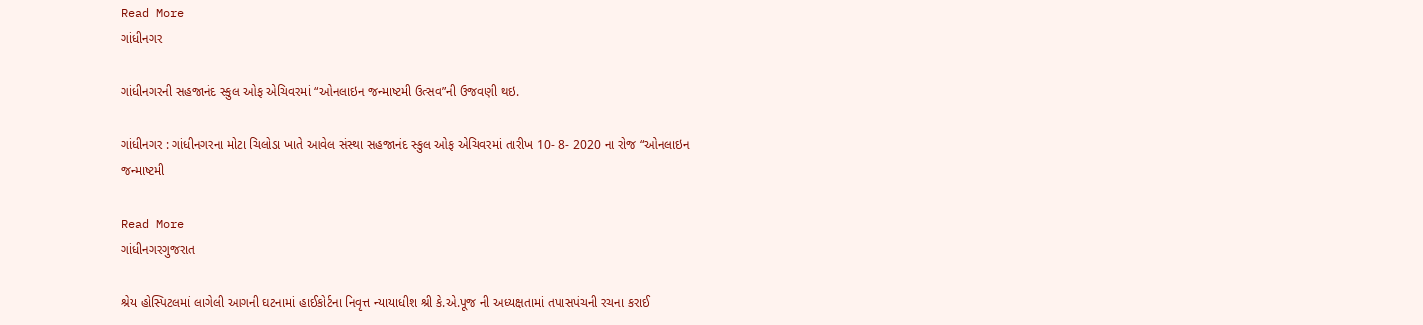Read More
ગાંધીનગર

ગાંધીનગરની સહજાનંદ સ્કુલ ઓફ એચિવરમાં “ઓનલાઇન જન્માષ્ટમી ઉત્સવ”ની ઉજવણી થઇ.

ગાંધીનગર : ગાંધીનગરના મોટા ચિલોડા ખાતે આવેલ સંસ્થા સહજાનંદ સ્કુલ ઓફ એચિવરમાં તારીખ 10- 8- 2020 ના રોજ “ઓનલાઇન જન્માષ્ટમી

Read More
ગાંધીનગરગુજરાત

શ્રેય હોસ્પિટલમાં લાગેલી આગની ઘટનામાં હાઈકોર્ટના નિવૃત્ત ન્યાયાધીશ શ્રી કે.એ.પૂજ ની અધ્યક્ષતામાં તપાસપંચની રચના કરાઈ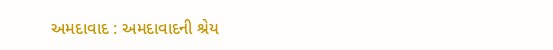અમદાવાદ : અમદાવાદની શ્રેય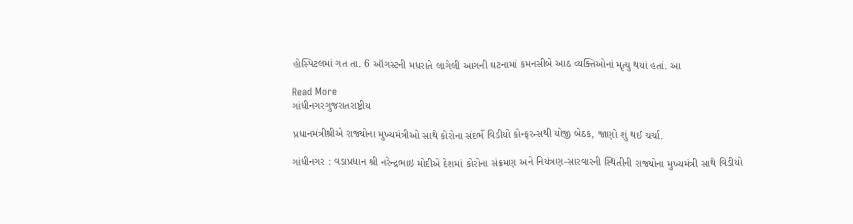હોસ્પિટલમાં ગત તા. 6 ઑગસ્ટની મધરાતે લાગેલી આગની ઘટનામાં કમનસીબે આઠ વ્યક્તિઓનાં મૃત્યુ થયાં હતાં. આ

Read More
ગાંધીનગરગુજરાતરાષ્ટ્રીય

પ્રધાનમંત્રીશ્રીએ રાજ્યોના મુખ્યમંત્રીઓ સાથે કોરોના સંદર્ભે વિડીયો કોન્ફરન્સથી યોજી બેઠક, જાણો શું થઈ ચર્ચા.

ગાંધીનગર : વડાપ્રધાન શ્રી નરેન્દ્રભાઇ મોદીએ દેશમાં કોરોના સંક્રમણ અને નિયંત્રણ-સારવારની સ્થિતીની રાજ્યોના મુખ્યમંત્રી સાથે વિડીયો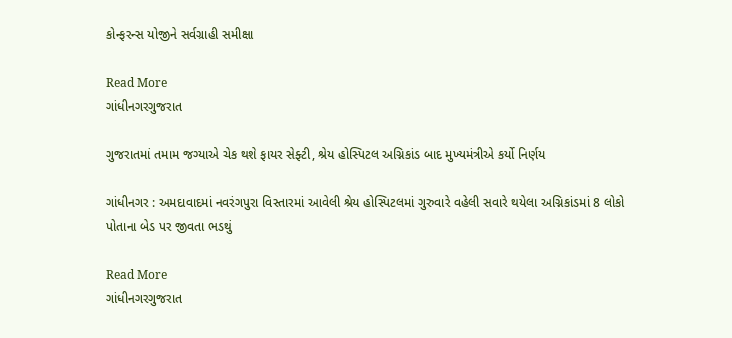કોન્ફરન્સ યોજીને સર્વગ્રાહી સમીક્ષા

Read More
ગાંધીનગરગુજરાત

ગુજરાતમાં તમામ જગ્યાએ ચેક થશે ફાયર સેફ્ટી, શ્રેય હોસ્પિટલ અગ્નિકાંડ બાદ મુખ્યમંત્રીએ કર્યો નિર્ણય

ગાંધીનગર : અમદાવાદમાં નવરંગપુરા વિસ્તારમાં આવેલી શ્રેય હોસ્પિટલમાં ગુરુવારે વહેલી સવારે થયેલા અગ્નિકાંડમાં 8 લોકો પોતાના બેડ પર જીવતા ભડથું

Read More
ગાંધીનગરગુજરાત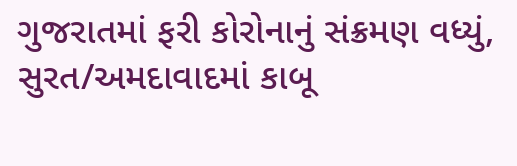ગુજરાતમાં ફરી કોરોનાનું સંક્રમણ વધ્યું, સુરત/અમદાવાદમાં કાબૂ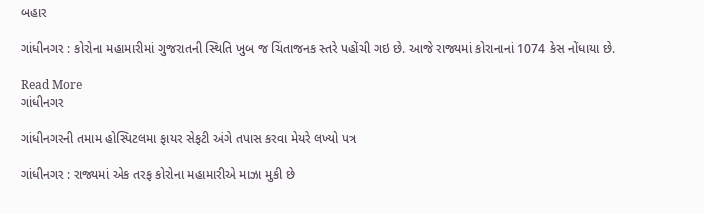બહાર

ગાંધીનગર : કોરોના મહામારીમાં ગુજરાતની સ્થિતિ ખુબ જ ચિંતાજનક સ્તરે પહોંચી ગઇ છે. આજે રાજ્યમાં કોરાનાનાં 1074 કેસ નોંધાયા છે.

Read More
ગાંધીનગર

ગાંધીનગરની તમામ હોસ્પિટલમા ફાયર સેફટી અંગે તપાસ કરવા મેયરે લખ્યો પત્ર

ગાંધીનગર : રાજ્યમાં એક તરફ કોરોના મહામારીએ માઝા મુકી છે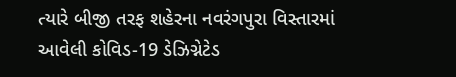ત્યારે બીજી તરફ શહેરના નવરંગપુરા વિસ્તારમાં આવેલી કોવિડ-19 ડેઝિગ્નેટેડ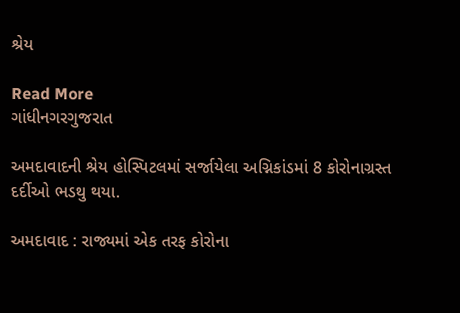શ્રેય

Read More
ગાંધીનગરગુજરાત

અમદાવાદની શ્રેય હોસ્પિટલમાં સર્જાયેલા અગ્નિકાંડમાં 8 કોરોનાગ્રસ્ત દર્દીઓ ભડથુ થયા.

અમદાવાદ : રાજ્યમાં એક તરફ કોરોના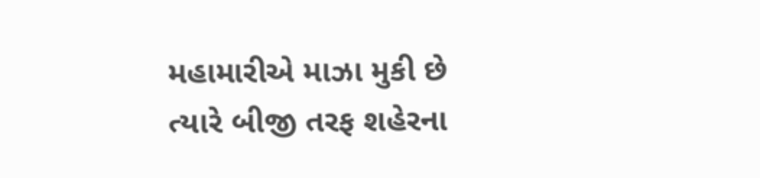મહામારીએ માઝા મુકી છે ત્યારે બીજી તરફ શહેરના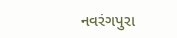નવરંગપુરા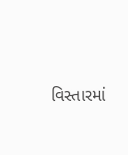વિસ્તારમાં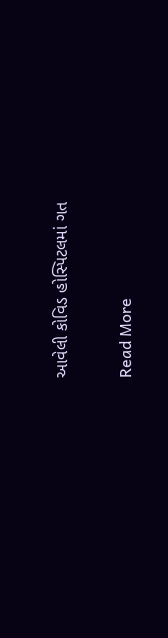આવેલી કોવિડ હોસ્પિટલમાં ગત

Read More